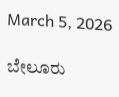March 5, 2026

ಬೇಲೂರು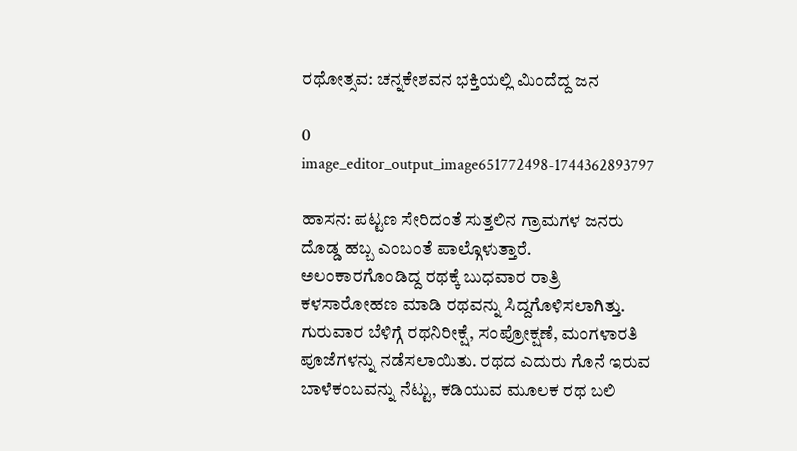ರಥೋತ್ಸವ: ಚನ್ನಕೇಶವನ ಭಕ್ತಿಯಲ್ಲಿ ಮಿಂದೆದ್ದ ಜನ

0
image_editor_output_image651772498-1744362893797

ಹಾಸನ: ಪಟ್ಟಣ ಸೇರಿದಂತೆ ಸುತ್ತಲಿನ ಗ್ರಾಮಗಳ ಜನರು ದೊಡ್ಡ ಹಬ್ಬ ಎಂಬಂತೆ ಪಾಲ್ಗೊಳುತ್ತಾರೆ.
ಅಲಂಕಾರಗೊಂಡಿದ್ದ ರಥಕ್ಕೆ ಬುಧವಾರ ರಾತ್ರಿ ಕಳಸಾರೋಹಣ ಮಾಡಿ ರಥವನ್ನು ಸಿದ್ದಗೊಳಿಸಲಾಗಿತ್ತು. ಗುರುವಾರ ಬೆಳಿಗ್ಗೆ ರಥನಿರೀಕ್ಷೆ, ಸಂಪ್ರೋಕ್ಷಣೆ, ಮಂಗಳಾರತಿ ಪೂಜೆಗಳನ್ನು ನಡೆಸಲಾಯಿತು. ರಥದ ಎದುರು ಗೊನೆ ಇರುವ ಬಾಳೆಕಂಬವನ್ನು ನೆಟ್ಟು, ಕಡಿಯುವ ಮೂಲಕ ರಥ ಬಲಿ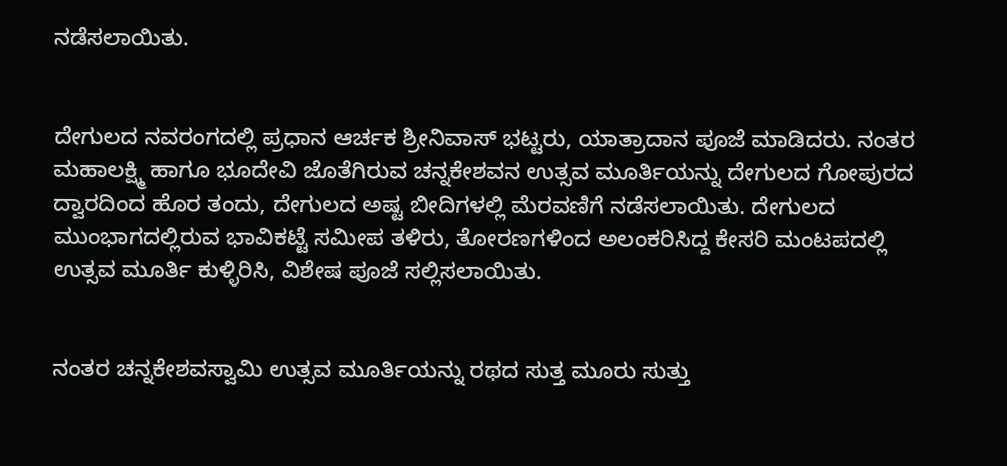ನಡೆಸಲಾಯಿತು.


ದೇಗುಲದ ನವರಂಗದಲ್ಲಿ ಪ್ರಧಾನ ಆರ್ಚಕ ಶ್ರೀನಿವಾಸ್ ಭಟ್ಟರು, ಯಾತ್ರಾದಾನ ಪೂಜೆ ಮಾಡಿದರು. ನಂತರ ಮಹಾಲಕ್ಷ್ಮಿ ಹಾಗೂ ಭೂದೇವಿ ಜೊತೆಗಿರುವ ಚನ್ನಕೇಶವನ ಉತ್ಸವ ಮೂರ್ತಿಯನ್ನು ದೇಗುಲದ ಗೋಪುರದ ದ್ವಾರದಿಂದ ಹೊರ ತಂದು, ದೇಗುಲದ ಅಷ್ಟ ಬೀದಿಗಳಲ್ಲಿ ಮೆರವಣಿಗೆ ನಡೆಸಲಾಯಿತು. ದೇಗುಲದ ಮುಂಭಾಗದಲ್ಲಿರುವ ಭಾವಿಕಟ್ಟೆ ಸಮೀಪ ತಳಿರು, ತೋರಣಗಳಿಂದ ಅಲಂಕರಿಸಿದ್ದ ಕೇಸರಿ ಮಂಟಪದಲ್ಲಿ ಉತ್ಸವ ಮೂರ್ತಿ ಕುಳ್ಳಿರಿಸಿ, ವಿಶೇಷ ಪೂಜೆ ಸಲ್ಲಿಸಲಾಯಿತು.


ನಂತರ ಚನ್ನಕೇಶವಸ್ವಾಮಿ ಉತ್ಸವ ಮೂರ್ತಿಯನ್ನು ರಥದ ಸುತ್ತ ಮೂರು ಸುತ್ತು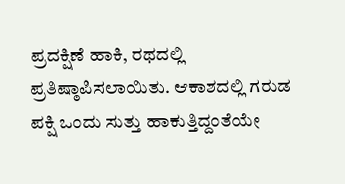ಪ್ರದಕ್ಷಿಣೆ ಹಾಕಿ, ರಥದಲ್ಲಿ ಪ್ರತಿಷ್ಠಾಪಿಸಲಾಯಿತು. ಆಕಾಶದಲ್ಲಿ ಗರುಡ ಪಕ್ಷಿ ಒಂದು ಸುತ್ತು ಹಾಕುತ್ತಿದ್ದಂತೆಯೇ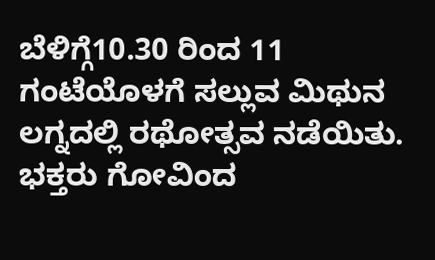ಬೆಳಿಗ್ಗೆ10.30 ರಿಂದ 11 ಗಂಟೆಯೊಳಗೆ ಸಲ್ಲುವ ಮಿಥುನ ಲಗ್ನದಲ್ಲಿ ರಥೋತ್ಸವ ನಡೆಯಿತು.
ಭಕ್ತರು ಗೋವಿಂದ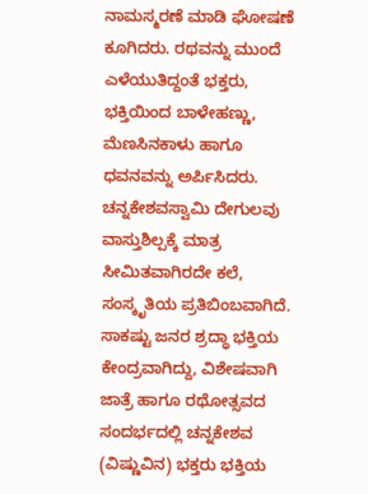ನಾಮಸ್ಮರಣೆ ಮಾಡಿ ಘೋಷಣೆ ಕೂಗಿದರು. ರಥವನ್ನು ಮುಂದೆ ಎಳೆಯುತಿದ್ದಂತೆ ಭಕ್ತರು, ಭಕ್ತಿಯಿಂದ ಬಾಳೇಹಣ್ಣು, ಮೆಣಸಿನಕಾಳು ಹಾಗೂ ಧವನವನ್ನು ಅರ್ಪಿಸಿದರು. ಚನ್ನಕೇಶವಸ್ವಾಮಿ ದೇಗುಲವು ವಾಸ್ತುಶಿಲ್ಪಕ್ಕೆ ಮಾತ್ರ ಸೀಮಿತವಾಗಿರದೇ ಕಲೆ, ಸಂಸ್ಕೃತಿಯ ಪ್ರತಿಬಿಂಬವಾಗಿದೆ. ಸಾಕಷ್ಟು ಜನರ ಶ್ರದ್ಧಾ ಭಕ್ತಿಯ ಕೇಂದ್ರವಾಗಿದ್ದು, ವಿಶೇಷವಾಗಿ ಜಾತ್ರೆ ಹಾಗೂ ರಥೋತ್ಸವದ ಸಂದರ್ಭದಲ್ಲಿ ಚನ್ನಕೇಶವ (ವಿಷ್ಣುವಿನ) ಭಕ್ತರು ಭಕ್ತಿಯ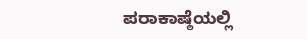ಪರಾಕಾಷ್ಠೆಯಲ್ಲಿ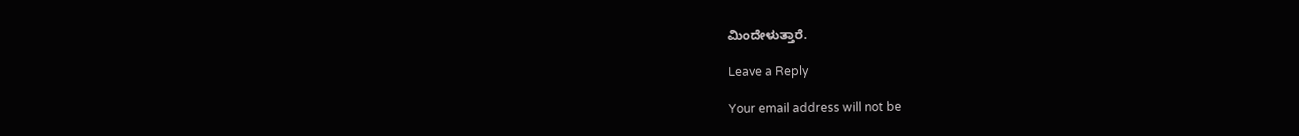ಮಿಂದೇಳುತ್ತಾರೆ.

Leave a Reply

Your email address will not be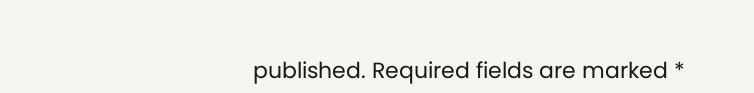published. Required fields are marked *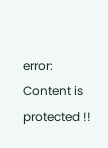error: Content is protected !!